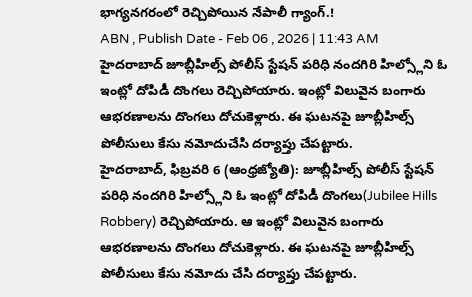భాగ్యనగరంలో రెచ్చిపోయిన నేపాలీ గ్యాంగ్.!
ABN , Publish Date - Feb 06 , 2026 | 11:43 AM
హైదరాబాద్ జూబ్లీహిల్స్ పోలీస్ స్టేషన్ పరిధి నందగిరి హిల్స్లోని ఓ ఇంట్లో దోపిడీ దొంగలు రెచ్చిపోయారు. ఇంట్లో విలువైన బంగారు ఆభరణాలను దొంగలు దోచుకెళ్లారు. ఈ ఘటనపై జూబ్లీహిల్స్ పోలీసులు కేసు నమోదుచేసి దర్యాప్తు చేపట్టారు.
హైదరాబాద్, ఫిబ్రవరి 6 (ఆంధ్రజ్యోతి): జూబ్లీహిల్స్ పోలీస్ స్టేషన్ పరిధి నందగిరి హిల్స్లోని ఓ ఇంట్లో దోపిడీ దొంగలు(Jubilee Hills Robbery) రెచ్చిపోయారు. ఆ ఇంట్లో విలువైన బంగారు ఆభరణాలను దొంగలు దోచుకెళ్లారు. ఈ ఘటనపై జూబ్లీహిల్స్ పోలీసులు కేసు నమోదు చేసి దర్యాప్తు చేపట్టారు.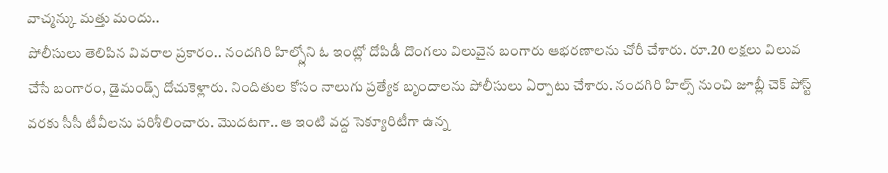వాచ్మన్కు మత్తు మందు..
పోలీసులు తెలిపిన వివరాల ప్రకారం.. నందగిరి హిల్స్లోని ఓ ఇంట్లో దోపిడీ దొంగలు విలువైన బంగారు ఆభరణాలను చోరీ చేశారు. రూ.20 లక్షలు విలువ చేసే బంగారం, డైమండ్స్ దోచుకెళ్లారు. నిందితుల కోసం నాలుగు ప్రత్యేక బృందాలను పోలీసులు ఏర్పాటు చేశారు. నందగిరి హిల్స్ నుంచి జూబ్లీ చెక్ పోస్ట్ వరకు సీసీ టీవీలను పరిశీలించారు. మొదటగా.. ఆ ఇంటి వద్ద సెక్యూరిటీగా ఉన్న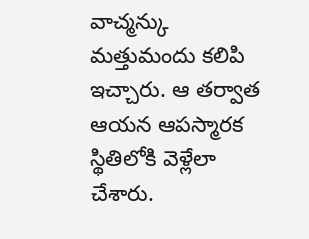వాచ్మన్కు మత్తుమందు కలిపి ఇచ్చారు. ఆ తర్వాత ఆయన ఆపస్మారక స్థితిలోకి వెళ్లేలా చేశారు.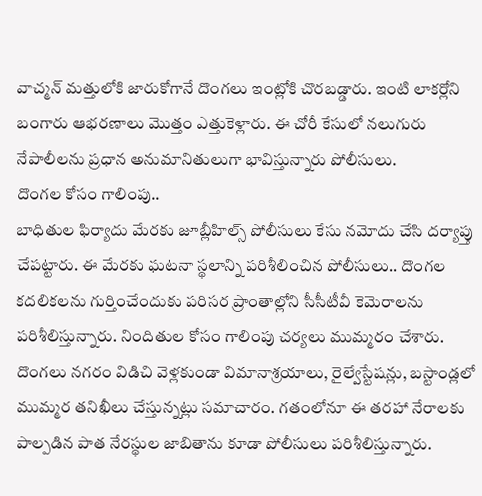వాచ్మన్ మత్తులోకి జారుకోగానే దొంగలు ఇంట్లోకి చొరబడ్డారు. ఇంటి లాకర్లోని బంగారు ఆభరణాలు మొత్తం ఎత్తుకెళ్లారు. ఈ చోరీ కేసులో నలుగురు నేపాలీలను ప్రధాన అనుమానితులుగా భావిస్తున్నారు పోలీసులు.
దొంగల కోసం గాలింపు..
బాధితుల ఫిర్యాదు మేరకు జూబ్లీహిల్స్ పోలీసులు కేసు నమోదు చేసి దర్యాప్తు చేపట్టారు. ఈ మేరకు ఘటనా స్థలాన్ని పరిశీలించిన పోలీసులు.. దొంగల కదలికలను గుర్తించేందుకు పరిసర ప్రాంతాల్లోని సీసీటీవీ కెమెరాలను పరిశీలిస్తున్నారు. నిందితుల కోసం గాలింపు చర్యలు ముమ్మరం చేశారు. దొంగలు నగరం విడిచి వెళ్లకుండా విమానాశ్రయాలు, రైల్వేస్టేషన్లు, బస్టాండ్లలో ముమ్మర తనిఖీలు చేస్తున్నట్లు సమాచారం. గతంలోనూ ఈ తరహా నేరాలకు పాల్పడిన పాత నేరస్థుల జాబితాను కూడా పోలీసులు పరిశీలిస్తున్నారు.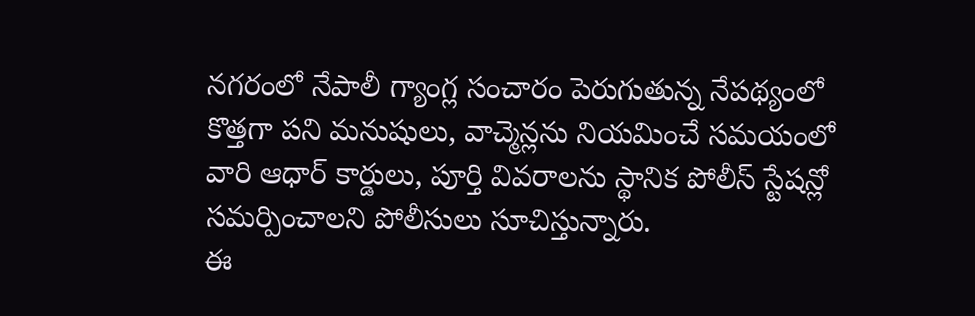నగరంలో నేపాలీ గ్యాంగ్ల సంచారం పెరుగుతున్న నేపథ్యంలో కొత్తగా పని మనుషులు, వాచ్మెన్లను నియమించే సమయంలో వారి ఆధార్ కార్డులు, పూర్తి వివరాలను స్థానిక పోలీస్ స్టేషన్లో సమర్పించాలని పోలీసులు సూచిస్తున్నారు.
ఈ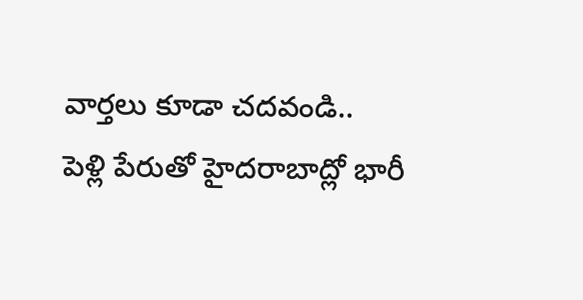వార్తలు కూడా చదవండి..
పెళ్లి పేరుతో హైదరాబాద్లో భారీ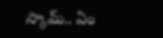స్కామ్.. ఏం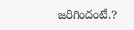జరిగిందంటే.?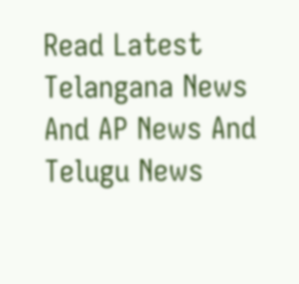Read Latest Telangana News And AP News And Telugu News